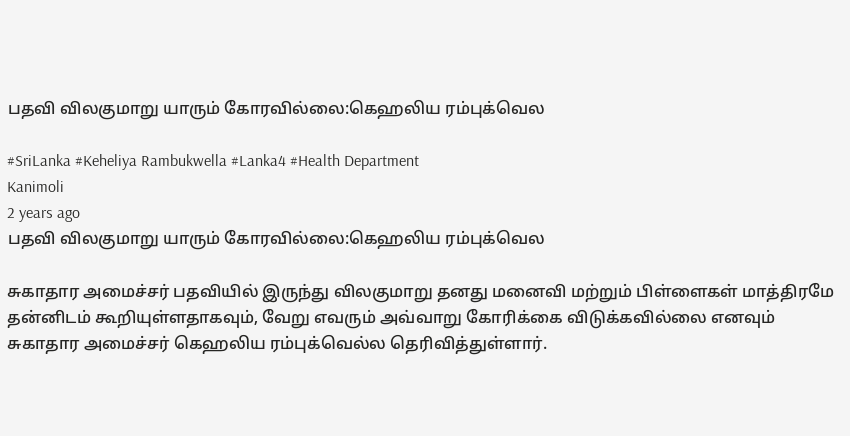பதவி விலகுமாறு யாரும் கோரவில்லை:கெஹலிய ரம்புக்வெல

#SriLanka #Keheliya Rambukwella #Lanka4 #Health Department
Kanimoli
2 years ago
பதவி விலகுமாறு யாரும் கோரவில்லை:கெஹலிய ரம்புக்வெல

சுகாதார அமைச்சர் பதவியில் இருந்து விலகுமாறு தனது மனைவி மற்றும் பிள்ளைகள் மாத்திரமே தன்னிடம் கூறியுள்ளதாகவும், வேறு எவரும் அவ்வாறு கோரிக்கை விடுக்கவில்லை எனவும் சுகாதார அமைச்சர் கெஹலிய ரம்புக்வெல்ல தெரிவித்துள்ளார்.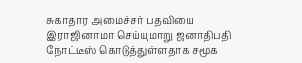சுகாதார அமைச்சர் பதவியை இராஜினாமா செய்யுமாறு ஜனாதிபதி நோட்டீஸ் கொடுத்துள்ளதாக சமூக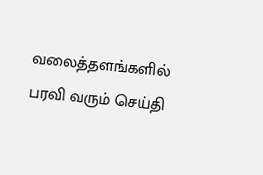வலைத்தளங்களில் பரவி வரும் செய்தி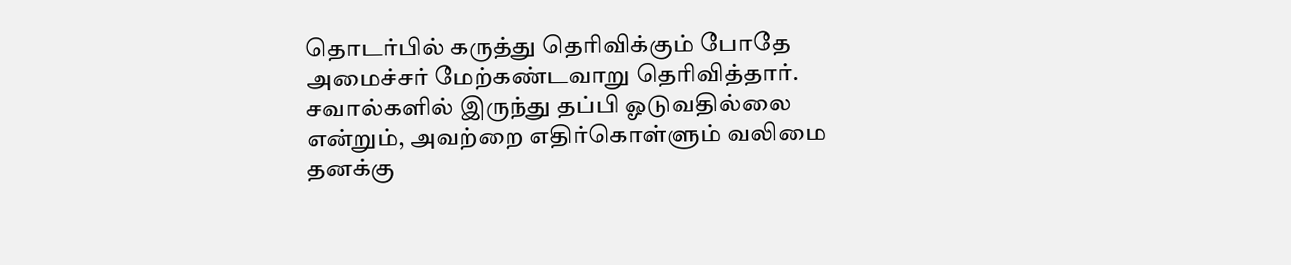தொடர்பில் கருத்து தெரிவிக்கும் போதே அமைச்சர் மேற்கண்டவாறு தெரிவித்தார். சவால்களில் இருந்து தப்பி ஓடுவதில்லை என்றும், அவற்றை எதிர்கொள்ளும் வலிமை தனக்கு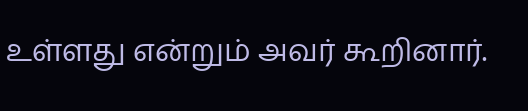உள்ளது என்றும் அவர் கூறினார்.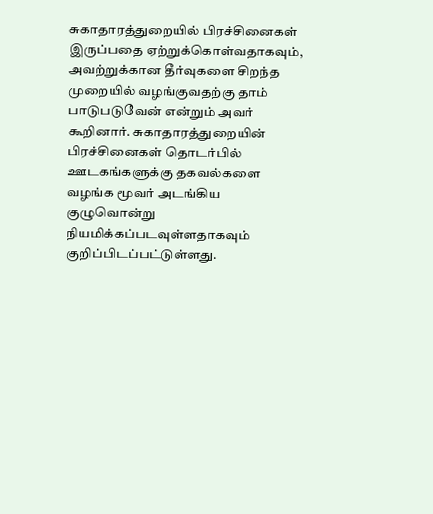சுகாதாரத்துறையில் பிரச்சினைகள் இருப்பதை ஏற்றுக்கொள்வதாகவும், அவற்றுக்கான தீர்வுகளை சிறந்த முறையில் வழங்குவதற்கு தாம் பாடுபடுவேன் என்றும் அவர் கூறினார். சுகாதாரத்துறையின் பிரச்சினைகள் தொடர்பில் ஊடகங்களுக்கு தகவல்களை வழங்க மூவர் அடங்கிய குழுவொன்று நியமிக்கப்படவுள்ளதாகவும் குறிப்பிடப்பட்டுள்ளது.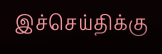இச்செய்திக்கு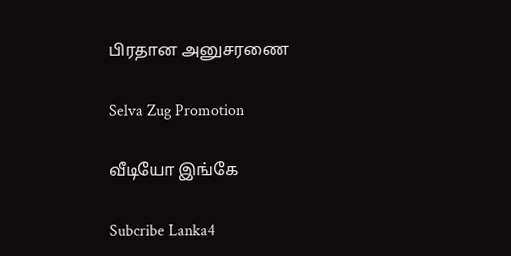பிரதான அனுசரணை

Selva Zug Promotion

வீடியோ இங்கே

Subcribe Lanka4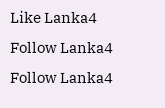Like Lanka4
Follow Lanka4
Follow Lanka4